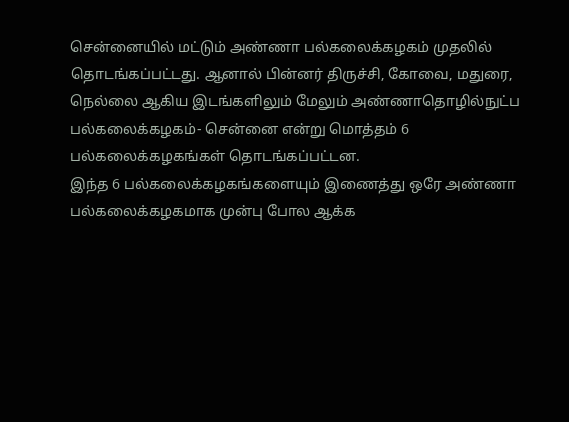சென்னையில் மட்டும் அண்ணா பல்கலைக்கழகம் முதலில் தொடங்கப்பட்டது. ஆனால் பின்னர் திருச்சி, கோவை, மதுரை, நெல்லை ஆகிய இடங்களிலும் மேலும் அண்ணாதொழில்நுட்ப பல்கலைக்கழகம்- சென்னை என்று மொத்தம் 6 பல்கலைக்கழகங்கள் தொடங்கப்பட்டன.
இந்த 6 பல்கலைக்கழகங்களையும் இணைத்து ஒரே அண்ணா பல்கலைக்கழகமாக முன்பு போல ஆக்க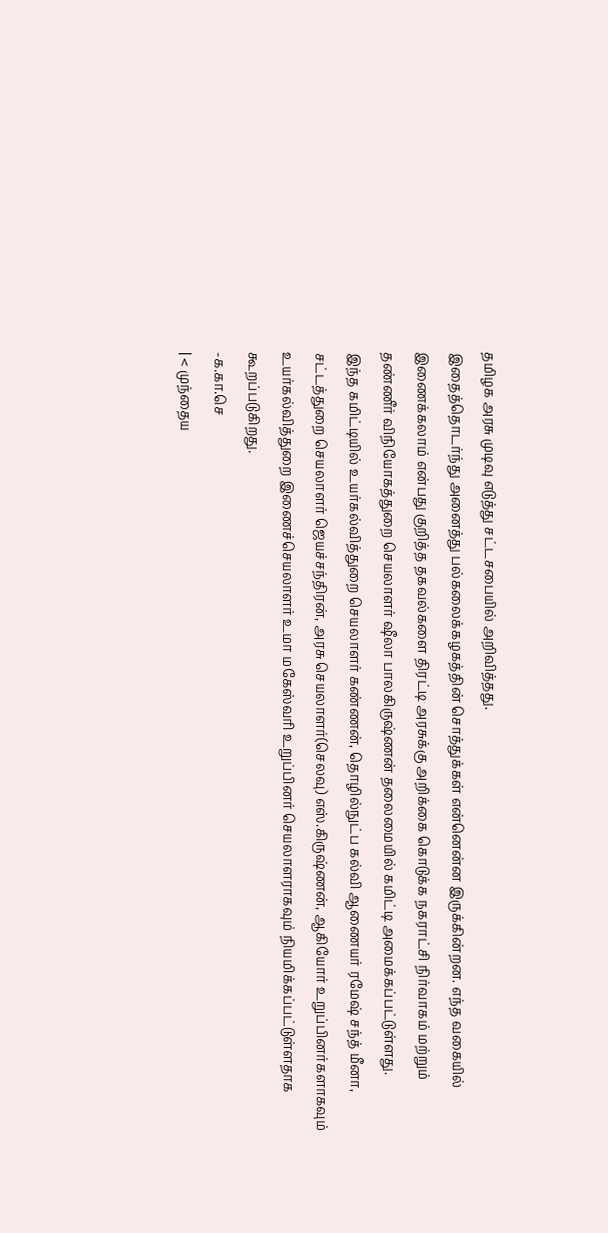தமிழக அரசு முடிவு எடுத்து சட்டசபையில் அறிவித்தது.
இதைத்தொடர்ந்து அனைத்து பல்கலைக்கழகத்தின் சொத்துக்கள் என்னென்ன இருக்கின்றன. எந்த வகையில் இணைக்கலாம் என்பது குறித்த தகவல்களை திரட்டி அரசுக்கு அறிக்கை கொடுக்க நகராட்சி நிர்வாகம் மற்றும் தண்ணீர் விநியோகத்துறை செயலாளர் ஷீலா பாலகிருஷ்ணன் தலைமையில் கமிட்டி அமைக்கப்பட்டுள்ளது.
இந்த கமிட்டியில் உயர்கல்வித்துறை செயலாளர் கண்ணன், தொழில்நுட்ப கல்வி ஆணையர் ரமேஷ் சந்த் மீனா, சட்டத்துறை செயலாளர் ஜெயச்சந்திரன், அரசு செயலாளர்(செலவு) எஸ்.கிருஷ்ணன், ஆகியோர் உறுப்பினர்களாகவும் உயர்கல்வித்துறை இணைச்செயலாளர் உமா மகேஸ்வரி உறுப்பினர் செயலாளராகவும் நியமிக்கப்பட்டுள்ளதாக கூறப்படுகிறது.
-க.கா.செ
| < முந்தைய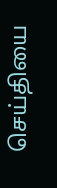செய்தியை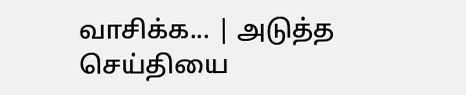வாசிக்க... | அடுத்த செய்தியை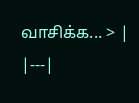வாசிக்க... > |
|---|